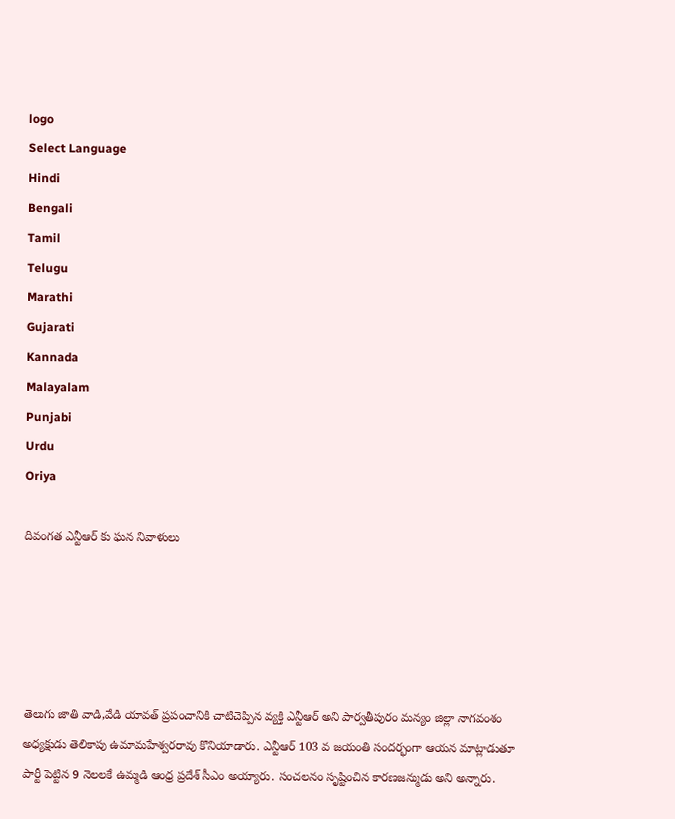logo
Select Language
Hindi
Bengali
Tamil
Telugu
Marathi
Gujarati
Kannada
Malayalam
Punjabi
Urdu
Oriya

దివంగత ఎన్టీఆర్ కు ఘన నివాళులు





తెలుగు జాతి వాడి,వేడి యావత్ ప్రపంచానికి చాటిచెప్పిన వ్యక్తి ఎన్టీఆర్ అని పార్వతీపురం మన్యం జిల్లా నాగవంశం అధ్యక్షుడు తెలికాపు ఉమామహేశ్వరరావు కొనియాడారు. ఎన్టీఆర్ 103 వ జయంతి సందర్భంగా ఆయన మాట్లాడుతూ పార్టీ పెట్టిన 9 నెలలకే ఉమ్మడి ఆంధ్ర ప్రదేశ్ సీఎం అయ్యారు. సంచలనం సృష్టించిన కారణజన్ముడు అని అన్నారు.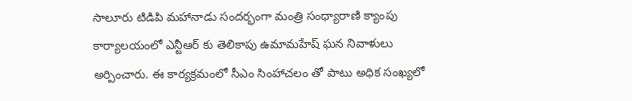సాలూరు టిడిపి మహానాడు సందర్భంగా మంత్రి సంధ్యారాణి క్యాంపు కార్యాలయంలో ఎన్టీఆర్ కు తెలికాపు ఉమామహేష్ ఘన నివాళులు అర్పించారు. ఈ కార్యక్రమంలో సీఎం సింహాచలం తో పాటు అధిక సంఖ్యలో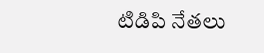టిడిపి నేతలు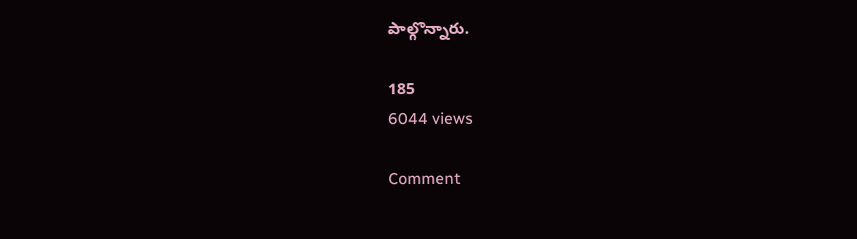పాల్గొన్నారు.

185
6044 views

Comment